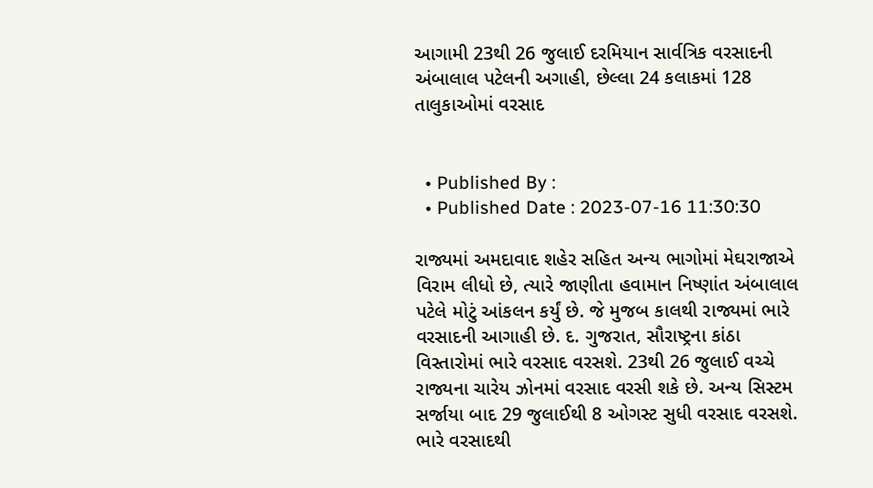આગામી 23થી 26 જુલાઈ દરમિયાન સાર્વત્રિક વરસાદની અંબાલાલ પટેલની અગાહી, છેલ્લા 24 કલાકમાં 128 તાલુકાઓમાં વરસાદ


  • Published By :
  • Published Date : 2023-07-16 11:30:30

રાજ્યમાં અમદાવાદ શહેર સહિત અન્ય ભાગોમાં મેઘરાજાએ વિરામ લીધો છે, ત્યારે જાણીતા હવામાન નિષ્ણાંત અંબાલાલ પટેલે મોટું આંકલન કર્યું છે. જે મુજબ કાલથી રાજ્યમાં ભારે વરસાદની આગાહી છે. દ. ગુજરાત, સૌરાષ્ટ્રના કાંઠા વિસ્તારોમાં ભારે વરસાદ વરસશે. 23થી 26 જુલાઈ વચ્ચે રાજ્યના ચારેય ઝોનમાં વરસાદ વરસી શકે છે. અન્ય સિસ્ટમ સર્જાયા બાદ 29 જુલાઈથી 8 ઓગસ્ટ સુધી વરસાદ વરસશે. ભારે વરસાદથી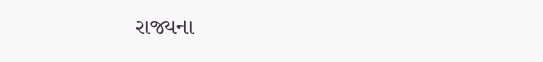રાજ્યના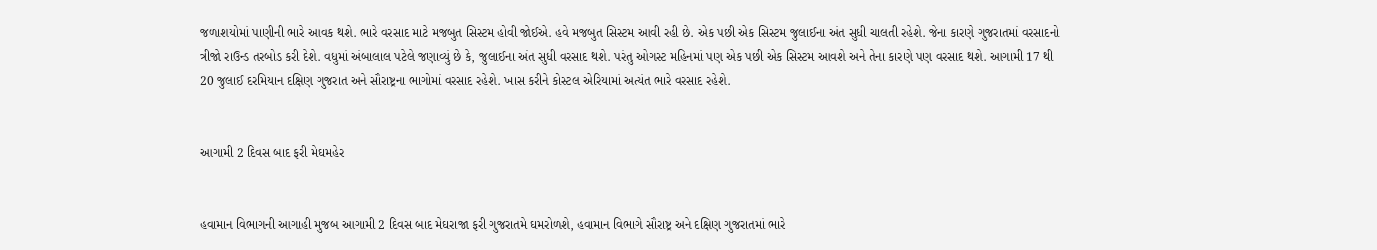જળાશયોમાં પાણીની ભારે આવક થશે. ભારે વરસાદ માટે મજબુત સિસ્ટમ હોવી જોઈએ. હવે મજબુત સિસ્ટમ આવી રહી છે. એક પછી એક સિસ્ટમ જુલાઈના અંત સુધી ચાલતી રહેશે. જેના કારણે ગુજરાતમાં વરસાદનો ત્રીજો રાઉન્ડ તરબોડ કરી દેશે. વધુમાં અંબાલાલ પટેલે જણાવ્યું છે કે, જુલાઈના અંત સુધી વરસાદ થશે. પરંતુ ઓગસ્ટ મહિનમાં પણ એક પછી એક સિસ્ટમ આવશે અને તેના કારણે પણ વરસાદ થશે. આગામી 17 થી 20 જુલાઈ દરમિયાન દક્ષિણ ગુજરાત અને સૌરાષ્ટ્રના ભાગોમાં વરસાદ રહેશે. ખાસ કરીને કોસ્ટલ એરિયામાં અત્યંત ભારે વરસાદ રહેશે.


આગામી 2 દિવસ બાદ ફરી મેઘમહેર


હવામાન વિભાગની આગાહી મુજબ આગામી 2 દિવસ બાદ મેઘરાજા ફરી ગુજરાતમે ઘમરોળશે, હવામાન વિભાગે સૌરાષ્ટ્ર અને દક્ષિણ ગુજરાતમાં ભારે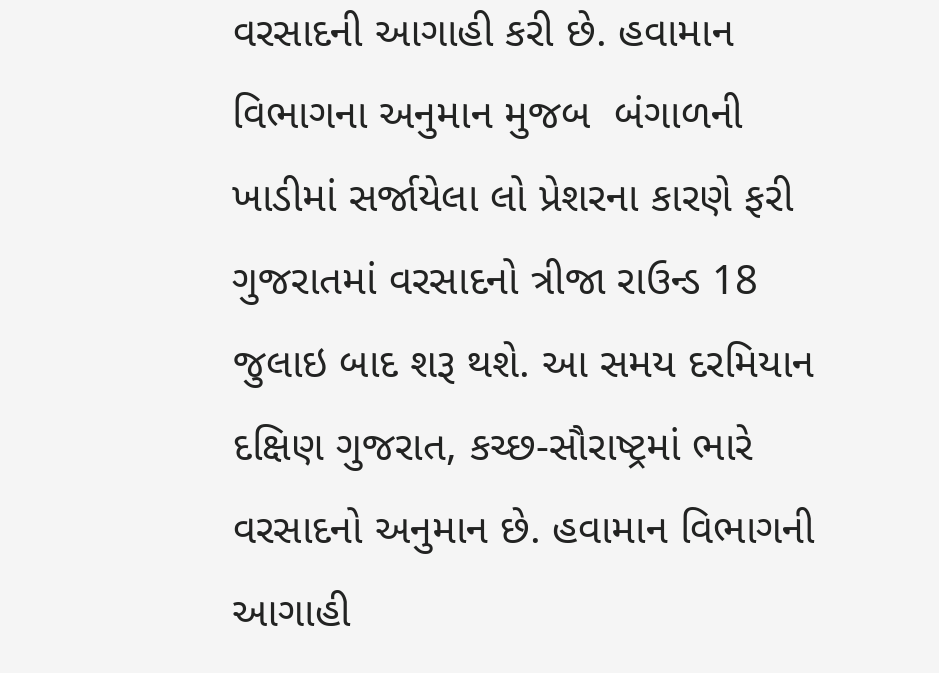વરસાદની આગાહી કરી છે. હવામાન વિભાગના અનુમાન મુજબ  બંગાળની ખાડીમાં સર્જાયેલા લો પ્રેશરના કારણે ફરી ગુજરાતમાં વરસાદનો ત્રીજા રાઉન્ડ 18 જુલાઇ બાદ શરૂ થશે. આ સમય દરમિયાન  દક્ષિણ ગુજરાત, કચ્છ-સૌરાષ્ટ્રમાં ભારે વરસાદનો અનુમાન છે. હવામાન વિભાગની આગાહી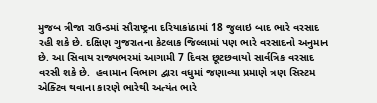મુજબ ત્રીજા રાઉન્ડમાં સૌરાષ્ટ્રના દરિયાકાંઠામાં 18 જુલાઇ બાદ ભારે વરસાદ રહી શકે છે. દક્ષિણ ગુજરાતના કેટલાક જિલ્લામાં પણ ભારે વરસાદનો અનુમાન છે. આ સિવાય રાજ્યભરમાં આગામી 7 દિવસ છૂટછવાયો સાર્વત્રિક વરસાદ વરસી શકે છે.  હવામાન વિભાગ દ્વારા વધુમાં જણાવ્યા પ્રમાણે ત્રણ સિસ્ટમ એક્ટિવ થવાના કારણે ભારેથી અત્યંત ભારે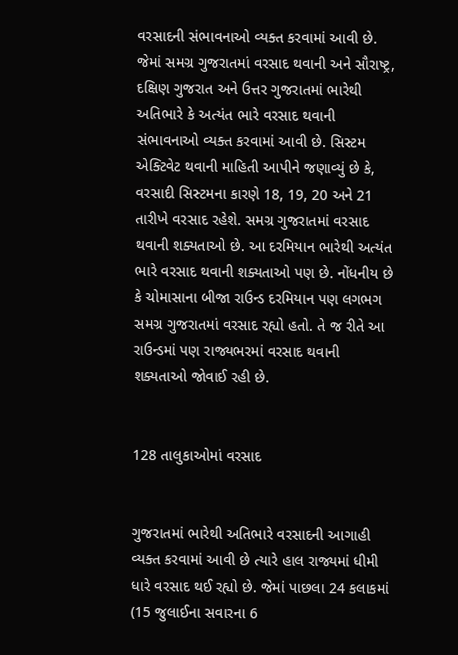વરસાદની સંભાવનાઓ વ્યક્ત કરવામાં આવી છે. જેમાં સમગ્ર ગુજરાતમાં વરસાદ થવાની અને સૌરાષ્ટ્ર, દક્ષિણ ગુજરાત અને ઉત્તર ગુજરાતમાં ભારેથી અતિભારે કે અત્યંત ભારે વરસાદ થવાની સંભાવનાઓ વ્યક્ત કરવામાં આવી છે. સિસ્ટમ એક્ટિવેટ થવાની માહિતી આપીને જણાવ્યું છે કે, વરસાદી સિસ્ટમના કારણે 18, 19, 20 અને 21 તારીખે વરસાદ રહેશે. સમગ્ર ગુજરાતમાં વરસાદ થવાની શક્યતાઓ છે. આ દરમિયાન ભારેથી અત્યંત ભારે વરસાદ થવાની શક્યતાઓ પણ છે. નોંધનીય છે કે ચોમાસાના બીજા રાઉન્ડ દરમિયાન પણ લગભગ સમગ્ર ગુજરાતમાં વરસાદ રહ્યો હતો. તે જ રીતે આ રાઉન્ડમાં પણ રાજ્યભરમાં વરસાદ થવાની શક્યતાઓ જોવાઈ રહી છે.


128 તાલુકાઓમાં વરસાદ


ગુજરાતમાં ભારેથી અતિભારે વરસાદની આગાહી વ્યક્ત કરવામાં આવી છે ત્યારે હાલ રાજ્યમાં ધીમી ધારે વરસાદ થઈ રહ્યો છે. જેમાં પાછલા 24 કલાકમાં (15 જુલાઈના સવારના 6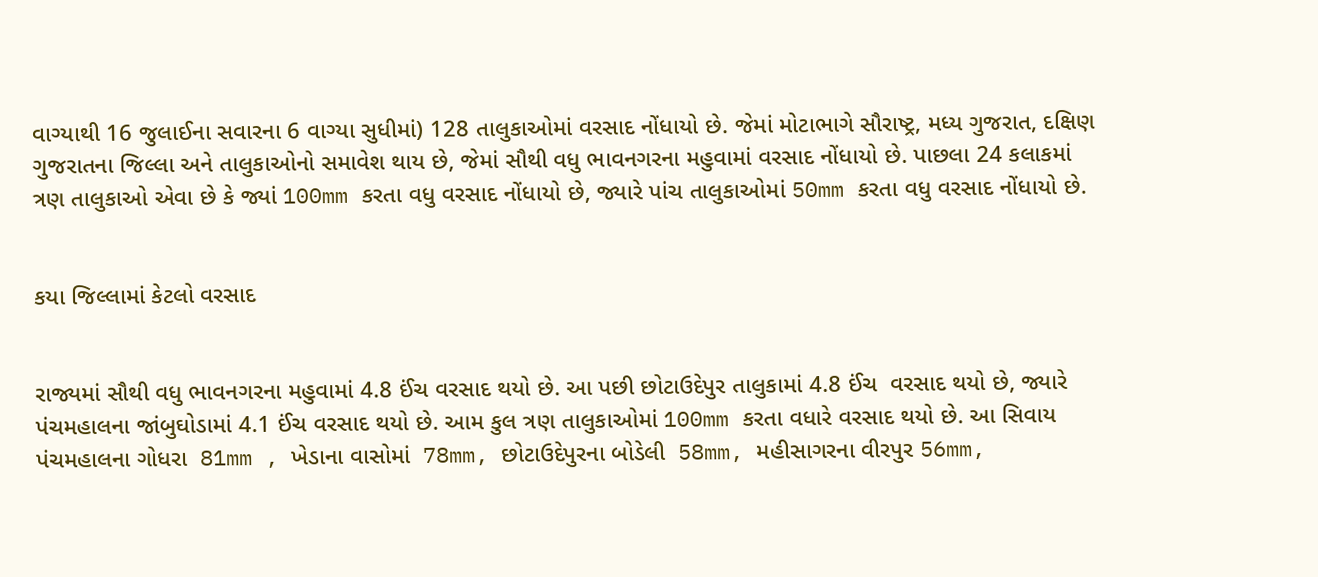વાગ્યાથી 16 જુલાઈના સવારના 6 વાગ્યા સુધીમાં) 128 તાલુકાઓમાં વરસાદ નોંધાયો છે. જેમાં મોટાભાગે સૌરાષ્ટ્ર, મધ્ય ગુજરાત, દક્ષિણ ગુજરાતના જિલ્લા અને તાલુકાઓનો સમાવેશ થાય છે, જેમાં સૌથી વધુ ભાવનગરના મહુવામાં વરસાદ નોંધાયો છે. પાછલા 24 કલાકમાં ત્રણ તાલુકાઓ એવા છે કે જ્યાં 100mm કરતા વધુ વરસાદ નોંધાયો છે, જ્યારે પાંચ તાલુકાઓમાં 50mm કરતા વધુ વરસાદ નોંધાયો છે.


કયા જિલ્લામાં કેટલો વરસાદ


રાજ્યમાં સૌથી વધુ ભાવનગરના મહુવામાં 4.8 ઈંચ વરસાદ થયો છે. આ પછી છોટાઉદેપુર તાલુકામાં 4.8 ઈંચ  વરસાદ થયો છે, જ્યારે પંચમહાલના જાંબુઘોડામાં 4.1 ઈંચ વરસાદ થયો છે. આમ કુલ ત્રણ તાલુકાઓમાં 100mm કરતા વધારે વરસાદ થયો છે. આ સિવાય પંચમહાલના ગોધરા  81mm , ખેડાના વાસોમાં  78mm, છોટાઉદેપુરના બોડેલી  58mm, મહીસાગરના વીરપુર 56mm,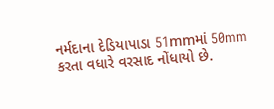નર્મદાના દેડિયાપાડા 51mmમાં 50mm કરતા વધારે વરસાદ નોંધાયો છે.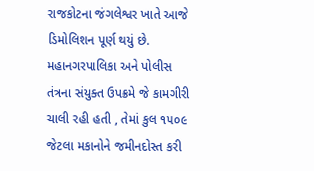રાજકોટના જંગલેશ્વર ખાતે આજે ડિમોલિશન પૂર્ણ થયું છે. મહાનગરપાલિકા અને પોલીસ તંત્રના સંયુક્ત ઉપક્રમે જે કામગીરી ચાલી રહી હતી , તેમાં કુલ ૧૫૦૯ જેટલા મકાનોને જમીનદોસ્ત કરી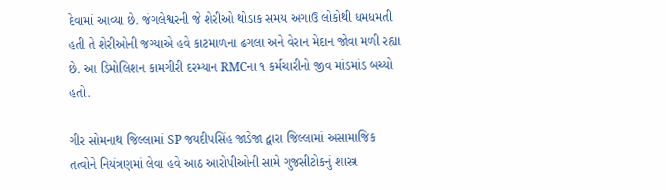દેવામાં આવ્યા છે. જંગલેશ્વરની જે શેરીઓ થોડાક સમય અગાઉ લોકોથી ધમધમતી હતી તે શેરીઓની જગ્યાએ હવે કાટમાળના ઢગલા અને વેરાન મેદાન જોવા મળી રહ્યા છે. આ ડિમોલિશન કામગીરી દરમ્યાન RMCના ૧ કર્મચારીનો જીવ માંડમાંડ બચ્યો હતો.

ગીર સોમનાથ જિલ્લામાં SP જયદીપસિંહ જાડેજા દ્વારા જિલ્લામાં અસામાજિક તત્વોને નિયંત્રણમાં લેવા હવે આઠ આરોપીઓની સામે ગુજસીટોકનું શાસ્ત્ર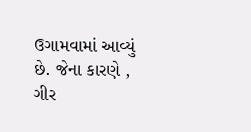ઉગામવામાં આવ્યું છે. જેના કારણે , ગીર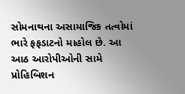સોમનાથના અસામાજિક તત્વોમાં ભારે ફફડાટનો માહોલ છે. આ આઠ આરોપીઓની સામે પ્રોહિબિશન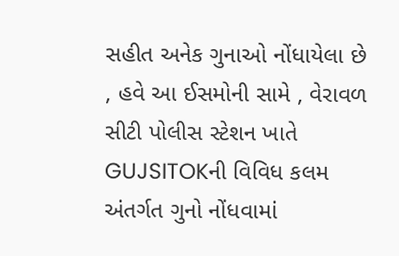સહીત અનેક ગુનાઓ નોંધાયેલા છે , હવે આ ઈસમોની સામે , વેરાવળ સીટી પોલીસ સ્ટેશન ખાતે GUJSITOKની વિવિધ કલમ અંતર્ગત ગુનો નોંધવામાં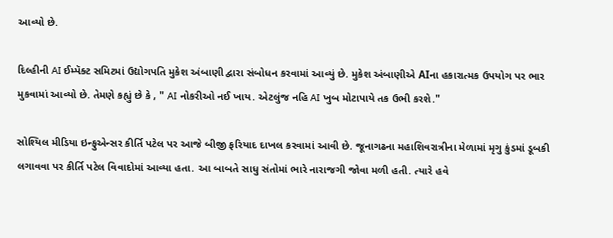આવ્યો છે.

દિલ્હીની AI ઈમ્પૅક્ટ સમિટમાં ઉદ્યોગપતિ મુકેશ અંબાણી દ્વારા સંબોધન કરવામાં આવ્યું છે. મુકેશ અંબાણીએ AIના હકારાત્મક ઉપયોગ પર ભાર મુકવામાં આવ્યો છે. તેમણે કહ્યું છે કે , " AI નોકરીઓ નઈ ખાય. એટલુંજ નહિ AI ખુબ મોટાપાયે તક ઉભી કરશે."

સોશ્યિલ મીડિયા ઇન્ફુએન્સર કીર્તિ પટેલ પર આજે બીજી ફરિયાદ દાખલ કરવામાં આવી છે. જૂનાગઢના મહાશિવરાત્રીના મેળામાં મૃગુ કુંડમાં ડૂબકી લગાવવા પર કીર્તિ પટેલ વિવાદોમાં આવ્યા હતા. આ બાબતે સાધુ સંતોમાં ભારે નારાજગી જોવા મળી હતી. ત્યારે હવે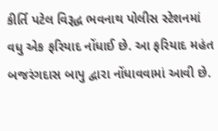કીર્તિ પટેલ વિરૂદ્ધ ભવનાથ પોલીસ સ્ટેશનમાં વધુ એક ફરિયાદ નોંધાઈ છે. આ ફરિયાદ મહંત બજરંગદાસ બાપુ દ્વારા નોંધાવવામાં આવી છે.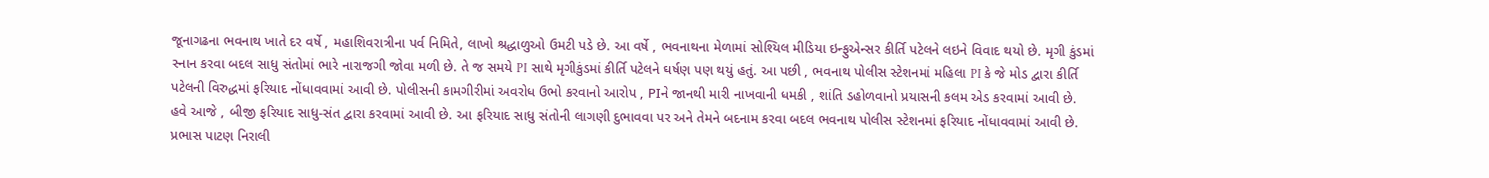જૂનાગઢના ભવનાથ ખાતે દર વર્ષે , મહાશિવરાત્રીના પર્વ નિમિતે, લાખો શ્રદ્ધાળુઓ ઉમટી પડે છે. આ વર્ષે , ભવનાથના મેળામાં સોશ્યિલ મીડિયા ઇન્ફુએન્સર કીર્તિ પટેલને લઇને વિવાદ થયો છે. મૃગી કુંડમાં સ્નાન કરવા બદલ સાધુ સંતોમાં ભારે નારાજગી જોવા મળી છે. તે જ સમયે PI સાથે મૃગીકુંડમાં કીર્તિ પટેલને ઘર્ષણ પણ થયું હતું. આ પછી , ભવનાથ પોલીસ સ્ટેશનમાં મહિલા PI કે જે મોડ દ્વારા કીર્તિ પટેલની વિરુદ્ધમાં ફરિયાદ નોંધાવવામાં આવી છે. પોલીસની કામગીરીમાં અવરોધ ઉભો કરવાનો આરોપ , PIને જાનથી મારી નાખવાની ધમકી , શાંતિ ડહોળવાનો પ્રયાસની કલમ એડ કરવામાં આવી છે. હવે આજે , બીજી ફરિયાદ સાધુ-સંત દ્વારા કરવામાં આવી છે. આ ફરિયાદ સાધુ સંતોની લાગણી દુભાવવા પર અને તેમને બદનામ કરવા બદલ ભવનાથ પોલીસ સ્ટેશનમાં ફરિયાદ નોંધાવવામાં આવી છે. પ્રભાસ પાટણ નિરાલી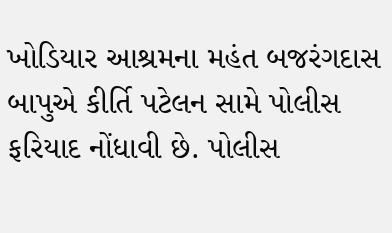ખોડિયાર આશ્રમના મહંત બજરંગદાસ બાપુએ કીર્તિ પટેલન સામે પોલીસ ફરિયાદ નોંધાવી છે. પોલીસ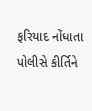ફરિયાદ નોંધાતા પોલીસે કીર્તિને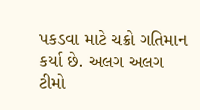પકડવા માટે ચક્રો ગતિમાન કર્યા છે. અલગ અલગ ટીમો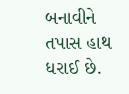બનાવીને તપાસ હાથ ધરાઈ છે.